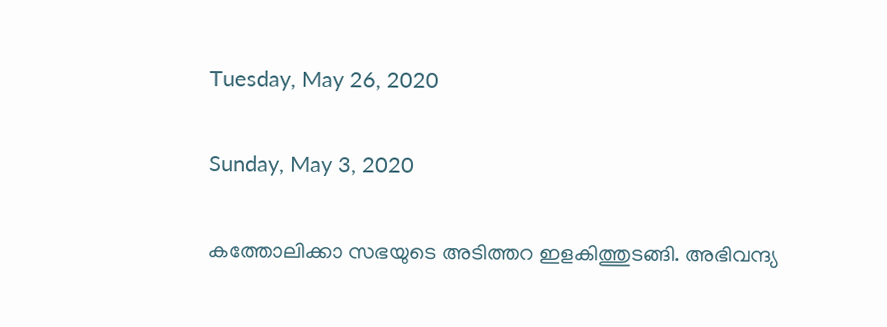Tuesday, May 26, 2020

Sunday, May 3, 2020

കത്തോലിക്കാ സഭയുടെ അടിത്തറ ഇളകിത്തുടങ്ങി. അഭിവന്ദ്യ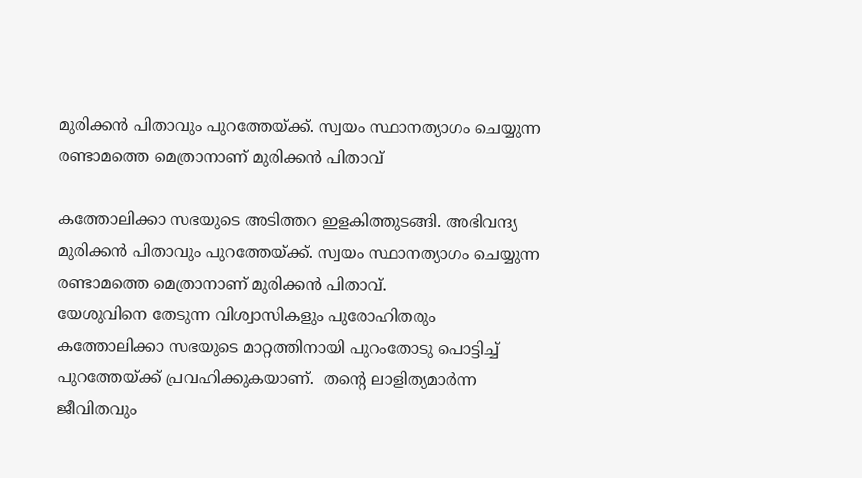മുരിക്കൻ പിതാവും പുറത്തേയ്ക്ക്. സ്വയം സ്ഥാനത്യാഗം ചെയ്യുന്ന രണ്ടാമത്തെ മെത്രാനാണ് മുരിക്കൻ പിതാവ്

കത്തോലിക്കാ സഭയുടെ അടിത്തറ ഇളകിത്തുടങ്ങി. അഭിവന്ദ്യ മുരിക്കൻ പിതാവും പുറത്തേയ്ക്ക്. സ്വയം സ്ഥാനത്യാഗം ചെയ്യുന്ന രണ്ടാമത്തെ മെത്രാനാണ് മുരിക്കൻ പിതാവ്.
യേശുവിനെ തേടുന്ന വിശ്വാസികളും പുരോഹിതരും കത്തോലിക്കാ സഭയുടെ മാറ്റത്തിനായി പുറംതോടു പൊട്ടിച്ച് പുറത്തേയ്ക്ക് പ്രവഹിക്കുകയാണ്.  തന്റെ ലാളിത്യമാർന്ന ജീവിതവും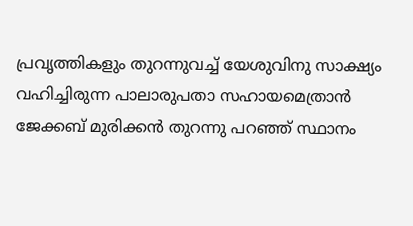പ്രവൃത്തികളും തുറന്നുവച്ച് യേശുവിനു സാക്ഷ്യം വഹിച്ചിരുന്ന പാലാരുപതാ സഹായമെത്രാൻ ജേക്കബ് മുരിക്കൻ തുറന്നു പറഞ്ഞ് സ്ഥാനം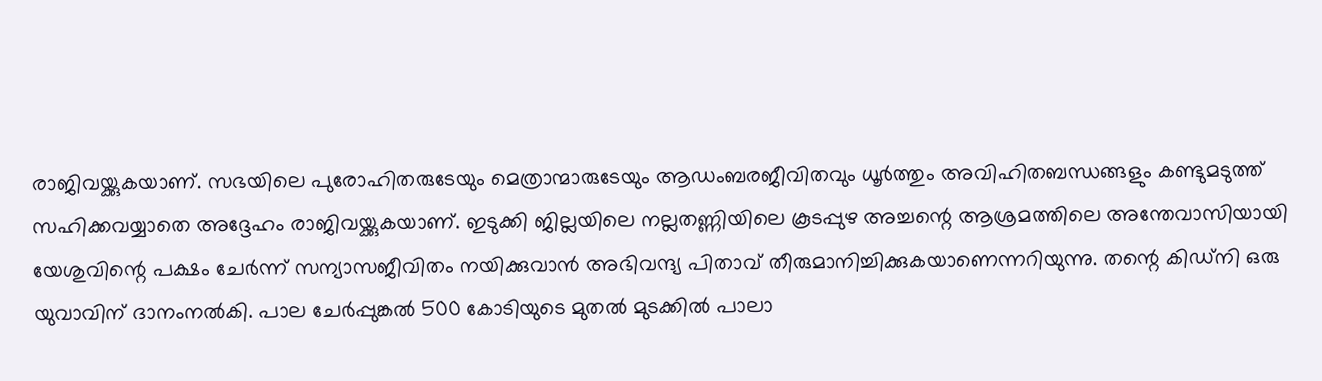രാജിവയ്ക്കുകയാണ്. സഭയിലെ പുരോഹിതരുടേയും മെത്രാന്മാരുടേയും ആഡംബരജീവിതവും ധൂർത്തും അവിഹിതബന്ധങ്ങളും കണ്ടുമടുത്ത് സഹിക്കവയ്യാതെ അദ്ദേഹം രാജിവയ്ക്കുകയാണ്. ഇടുക്കി ജില്ലയിലെ നല്ലതണ്ണിയിലെ കൂടപ്പുഴ അച്ചന്റെ ആശ്രമത്തിലെ അന്തേവാസിയായി യേശുവിന്റെ പക്ഷം ചേർന്ന് സന്യാസജീവിതം നയിക്കുവാൻ അഭിവന്ദ്യ പിതാവ് തീരുമാനിച്ചിക്കുകയാണെന്നറിയുന്നു. തന്റെ കിഡ്‌നി ഒരു യുവാവിന് ദാനംനൽകി. പാല ചേർപ്പുങ്കൽ 500 കോടിയുടെ മുതൽ മുടക്കിൽ പാലാ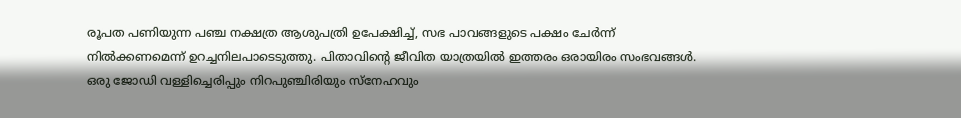രൂപത പണിയുന്ന പഞ്ച നക്ഷത്ര ആശുപത്രി ഉപേക്ഷിച്ച്, സഭ പാവങ്ങളുടെ പക്ഷം ചേർന്ന് നിൽക്കണമെന്ന് ഉറച്ചനിലപാടെടുത്തു. പിതാവിന്റെ ജീവിത യാത്രയിൽ ഇത്തരം ഒരായിരം സംഭവങ്ങൾ. ഒരു ജോഡി വള്ളിച്ചെരിപ്പും നിറപുഞ്ചിരിയും സ്‌നേഹവും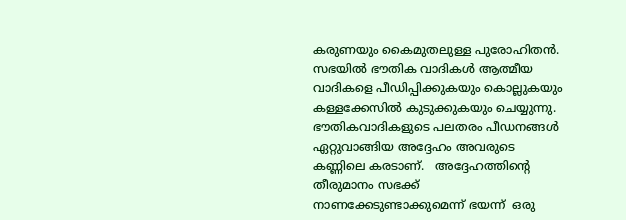കരുണയും കൈമുതലുള്ള പുരോഹിതൻ. സഭയിൽ ഭൗതിക വാദികൾ ആത്മീയ വാദികളെ പീഡിപ്പിക്കുകയും കൊല്ലുകയും കള്ളക്കേസിൽ കുടുക്കുകയും ചെയ്യുന്നു. ഭൗതികവാദികളുടെ പലതരം പീഡനങ്ങൾ ഏറ്റുവാങ്ങിയ അദ്ദേഹം അവരുടെ കണ്ണിലെ കരടാണ്.   അദ്ദേഹത്തിന്റെ തീരുമാനം സഭക്ക് നാണക്കേടുണ്ടാക്കുമെന്ന് ഭയന്ന്  ഒരു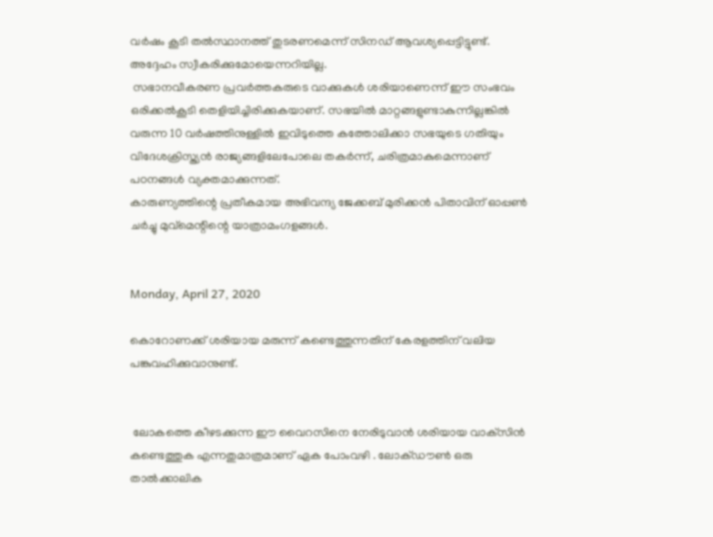വർഷം കൂടി തൽസ്ഥാനത്ത് തുടരണമെന്ന് സിനഡ് ആവശ്യപ്പെട്ടിട്ടുണ്ട്. അദ്ദേഹം സ്വീകരിക്കുമോയെന്നറിയില്ല.
 സഭാനവീകരണ പ്രവർത്തകരുടെ വാക്കുകൾ ശരിയാണെന്ന് ഈ സംഭവം ഒരിക്കൽകൂടി തെളിയിച്ചിരിക്കുകയാണ്. സഭയിൽ മാറ്റങ്ങളുണ്ടാകുന്നില്ലങ്കിൽ വരുന്ന 10 വർഷത്തിനുള്ളിൽ ഇവിടുത്തെ കത്തോലിക്കാ സഭയുടെ ഗതിയും  വിദേശക്രിസ്ത്യൻ രാജ്യങ്ങളിലേപോലെ തകർന്ന്, ചരിത്രമാകുമെന്നാണ് പഠനങ്ങൾ വ്യക്തമാക്കുന്നത്.
കാരുണ്യത്തിന്റെ പ്രതീകമായ അഭിവന്ദ്യ ജേക്കബ് മുരിക്കൻ പിതാവിന് ഓപ്പൺ ചർച്ചു മുവ്‌മെന്റിന്റെ യാത്രാമംഗളങ്ങൾ.


Monday, April 27, 2020

കൊറോണക്ക് ശരിയായ മരുന്ന് കണ്ടെത്തുന്നതിന് കേരളത്തിന് വലിയ പങ്കുവഹിക്കുവാനുണ്ട്.


 ലോകത്തെ കീഴടക്കുന്ന ഈ വൈറസിനെ നേരിടുവാൻ ശരിയായ വാക്‌സിൻ കണ്ടെത്തുക എന്നതുമാത്രമാണ് ഏക പോംവഴി . ലോക്ഡൗൺ ഒരു താൽക്കാലിക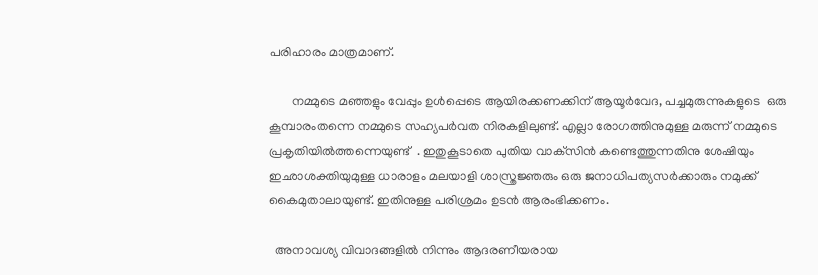പരിഹാരം മാത്രമാണ്.

       നമ്മുടെ മഞ്ഞളും വേപ്പും ഉൾപ്പെടെ ആയിരക്കണക്കിന് ആയൂർവേദ, പച്ചമുരുന്നുകളുടെ  ഒരു കൂമ്പാരംതന്നെ നമ്മുടെ സഹ്യപർവത നിരകളിലുണ്ട്. എല്ലാ രോഗത്തിനുമുള്ള മരുന്ന് നമ്മുടെ പ്രകൃതിയിൽത്തന്നെയുണ്ട്  . ഇതുകൂടാതെ പുതിയ വാക്‌സിൻ കണ്ടെത്തുന്നതിനു ശേഷിയും ഇഛാശക്തിയുമുള്ള ധാരാളം മലയാളി ശാസ്ത്രജ്ഞരും ഒരു ജനാധിപത്യസർക്കാരും നമുക്ക് കൈമുതാലായുണ്ട്. ഇതിനുള്ള പരിശ്രമം ഉടൻ ആരംഭിക്കണം.

  അനാവശ്യ വിവാദങ്ങളിൽ നിന്നും ആദരണീയരായ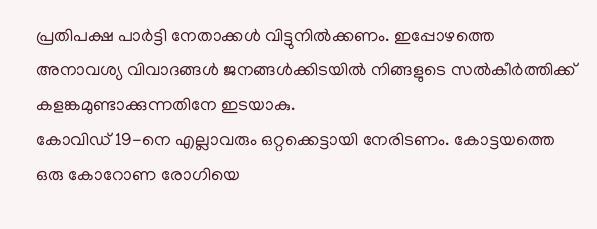പ്രതിപക്ഷ പാർട്ടി നേതാക്കൾ വിട്ടുനിൽക്കണം. ഇപ്പോഴത്തെ അനാവശ്യ വിവാദങ്ങൾ ജനങ്ങൾക്കിടയിൽ നിങ്ങളുടെ സൽകീർത്തിക്ക് കളങ്കമുണ്ടാക്കുന്നതിനേ ഇടയാകു.
കോവിഡ് 19-നെ എല്ലാവരും ഒറ്റക്കെട്ടായി നേരിടണം. കോട്ടയത്തെ ഒരു കോറോണ രോഗിയെ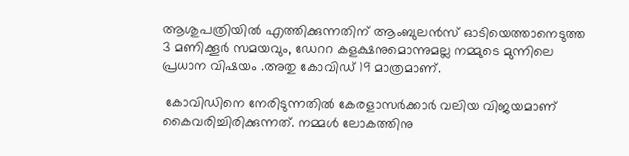ആശുപത്രിയിൽ എത്തിക്കുന്നതിന് ആംബുലൻസ് ഓടിയെത്താനെടുത്ത 3 മണിക്കൂർ സമയവും, ഡേററ കളക്ഷനുമൊന്നുമല്ല നമ്മുടെ മുന്നിലെ പ്രധാന വിഷയം .അതു കോവിഡ് 19 മാത്രമാണ്.

 കോവിഡിനെ നേരിടുന്നതിൽ കേരളാസർക്കാർ വലിയ വിജയമാണ്  കൈവരിച്ചിരിക്കുന്നത്. നമ്മൾ ലോകത്തിനു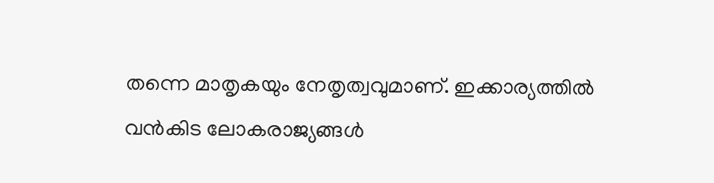തന്നെ മാതൃകയും നേതൃത്വവുമാണ്. ഇക്കാര്യത്തിൽ വൻകിട ലോകരാജ്യങ്ങൾ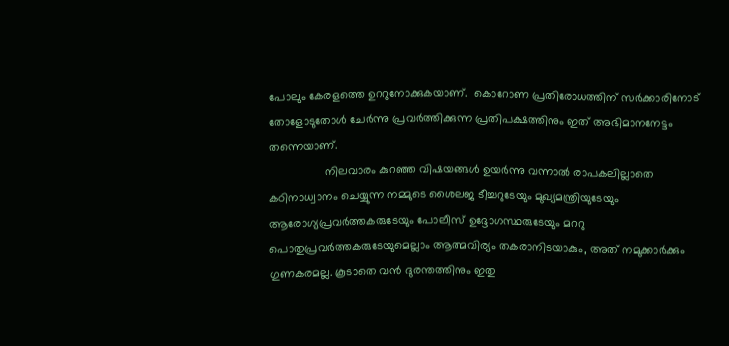പോലും കേരളത്തെ ഉററുനോക്കുകയാണ്.  കൊറോണ പ്രതിരോധത്തിന് സർക്കാരിനോട് തോളോടുതോൾ ചേർന്നു പ്രവർത്തിക്കുന്ന പ്രതിപക്ഷത്തിനും ഇത് അഭിമാനനേട്ടം തന്നെയാണ്.
                 നിലവാരം കുറഞ്ഞ വിഷയങ്ങൾ ഉയർന്നു വന്നാൽ രാപകലില്ലാതെ കഠിനാധ്വാനം ചെയ്യുന്ന നമ്മുടെ ശൈലജ ടീച്ചറുടേയും മുഖ്യമന്ത്രിയുടേയും ആരോഗ്യപ്രവർത്തകരുടേയും പോലീസ് ഉദ്ദോഗസ്ഥരുടേയും മററു പൊതുപ്രവർത്തകരുടേയുമെല്ലാം ആത്മവിര്യം തകരാനിടയാകും, അത് നമുക്കാർക്കും ഗുണകരമല്ല. കൂടാതെ വൻ ദുരന്തത്തിനും ഇതു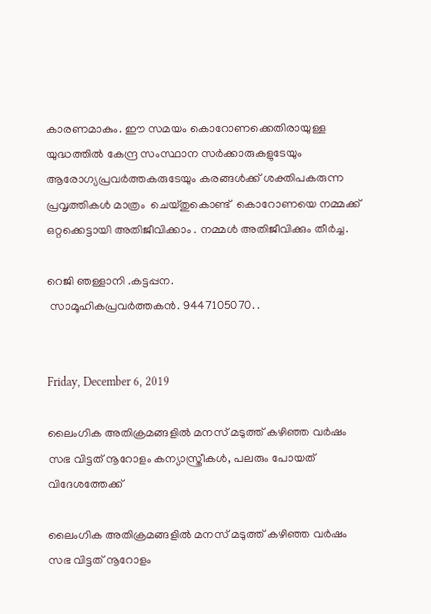കാരണമാകും. ഈ സമയം കൊറോണക്കെതിരായുള്ള യുദ്ധത്തിൽ കേന്ദ്ര സംസ്ഥാന സർക്കാരുകളുടേയും ആരോഗ്യപ്രവർത്തകരുടേയും കരങ്ങൾക്ക് ശക്തിപകരുന്ന പ്രവൃത്തികൾ മാത്രം  ചെയ്തുകൊണ്ട്  കൊറോണയെ നമ്മക്ക് ഒറ്റക്കെട്ടായി അതിജീവിക്കാം . നമ്മൾ അതിജീവിക്കും തീർച്ച.

റെജി ഞള്ളാനി .കട്ടപ്പന.
 സാമൂഹികപ്രവർത്തകൻ. 9447105070. .


Friday, December 6, 2019

ലൈംഗിക അതിക്രമങ്ങളിൽ മനസ് മടുത്ത് കഴിഞ്ഞ വർഷം സഭ വിട്ടത് നൂറോളം കന്യാസ്ത്രീകൾ, പലരും പോയത് വിദേശത്തേക്ക്

ലൈംഗിക അതിക്രമങ്ങളിൽ മനസ് മടുത്ത് കഴിഞ്ഞ വർഷം സഭ വിട്ടത് നൂറോളം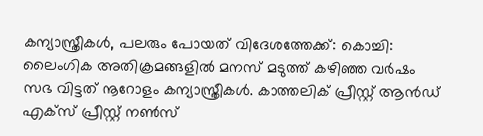കന്യാസ്ത്രീകൾ, പലരും പോയത് വിദേശത്തേക്ക്: കൊച്ചി: ലൈംഗിക അതിക്രമങ്ങളിൽ മനസ് മടുത്ത് കഴിഞ്ഞ വർഷം സഭ വിട്ടത് നൂറോളം കന്യാസ്ത്രീകൾ. കാത്തലിക് പ്രീസ്റ്റ് ആൻഡ് എക്‌സ് പ്രീസ്റ്റ് നൺസ്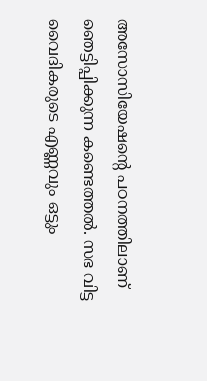അസോസിയേഷന്റെ പഠനത്തിലാണ് ഞെട്ടിപ്പിക്കുന്ന കണ്ടെത്തൽ. സഭ വിട്ട വൈദികരുടെ എണ്ണവും ഒട്ടും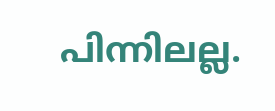പിന്നിലല്ല.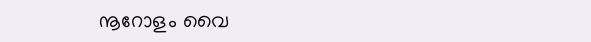നൂറോളം വൈ